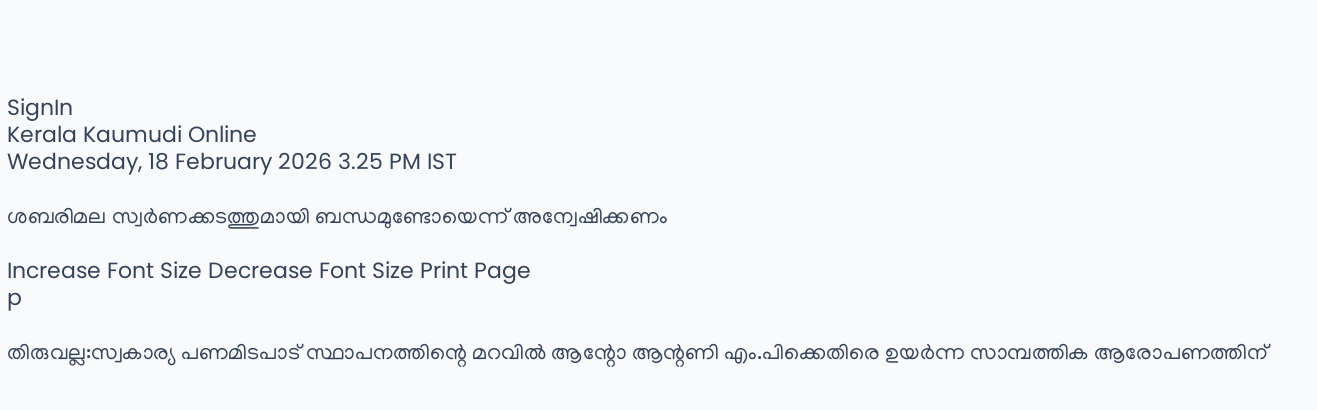SignIn
Kerala Kaumudi Online
Wednesday, 18 February 2026 3.25 PM IST

ശബരിമല സ്വർണക്കടത്തുമായി ബന്ധമുണ്ടോയെന്ന് അന്വേഷിക്കണം

Increase Font Size Decrease Font Size Print Page
p

തിരുവല്ല:സ്വകാര്യ പണമിടപാട് സ്ഥാപനത്തിന്റെ മറവിൽ ആന്റോ ആന്റണി എം.പിക്കെതിരെ ഉയർന്ന സാമ്പത്തിക ആരോപണത്തിന്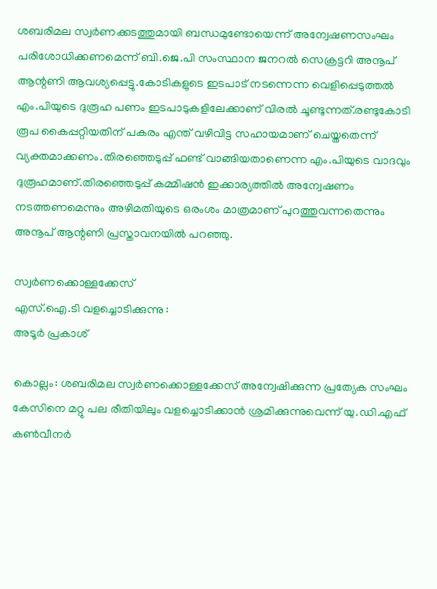ശബരിമല സ്വർണക്കടത്തുമായി ബന്ധമുണ്ടോയെന്ന് അന്വേഷണസംഘം പരിശോധിക്കണമെന്ന് ബി.ജെ.പി സംസ്ഥാന ജനറൽ സെക്രട്ടറി അനൂപ് ആന്റണി ആവശ്യപ്പെട്ടു.കോടികളുടെ ഇടപാട് നടന്നെന്ന വെളിപ്പെടുത്തൽ എം.പിയുടെ ദുരൂഹ പണം ഇടപാടുകളിലേക്കാണ് വിരൽ ചൂണ്ടുന്നത്.രണ്ടുകോടി രൂപ കൈപ്പറ്റിയതിന് പകരം എന്ത് വഴിവിട്ട സഹായമാണ് ചെയ്തതെന്ന് വ്യക്തമാക്കണം.തിരഞ്ഞെടുപ്പ് ഫണ്ട് വാങ്ങിയതാണെന്ന എം.പിയുടെ വാദവും ദുരൂഹമാണ്.തിരഞ്ഞെടുപ്പ് കമ്മിഷൻ ഇക്കാര്യത്തിൽ അന്വേഷണം നടത്തണമെന്നും അഴിമതിയുടെ ഒരംശം മാത്രമാണ് പുറത്തുവന്നതെന്നും അനൂപ് ആന്റണി പ്രസ്താവനയിൽ പറഞ്ഞു.

സ്വർണക്കൊള്ളക്കേസ്
എസ്‌.ഐ.ടി വളച്ചൊടിക്കുന്നു :
അടൂർ പ്രകാശ്

കൊല്ലം: ശബരിമല സ്വർണക്കൊള്ളക്കേസ് അന്വേഷിക്കുന്ന പ്രത്യേക സംഘം കേസിനെ മറ്റു പല രീതിയിലും വളച്ചൊടിക്കാൻ ശ്രമിക്കുന്നുവെന്ന് യു.ഡി.എഫ് കൺവീനർ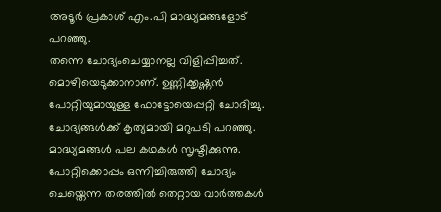അടൂർ പ്രകാശ് എം.പി മാദ്ധ്യമങ്ങളോട് പറഞ്ഞു.
തന്നെ ചോദ്യംചെയ്യാനല്ല വിളിപ്പിച്ചത്. മൊഴിയെടുക്കാനാണ്. ഉണ്ണിക്കൃഷ്ണൻ പോറ്റിയുമായുള്ള ഫോട്ടോയെപ്പറ്റി ചോദിച്ചു. ചോദ്യങ്ങൾക്ക് കൃത്യമായി മറുപടി പറഞ്ഞു. മാദ്ധ്യമങ്ങൾ പല കഥകൾ സൃഷ്ടിക്കുന്നു. പോറ്റിക്കൊപ്പം ഒന്നിച്ചിരുത്തി ചോദ്യം ചെയ്തെന്ന തരത്തിൽ തെറ്റായ വാർത്തകൾ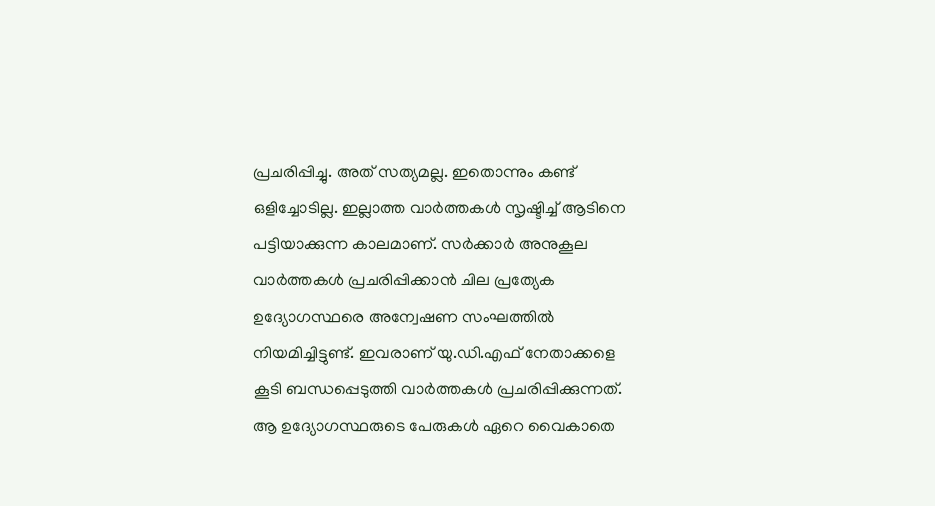പ്രചരിപ്പിച്ചു. അത് സത്യമല്ല. ഇതൊന്നും കണ്ട് ഒളിച്ചോടില്ല. ഇല്ലാത്ത വാർത്തകൾ സൃഷ്ടിച്ച് ആടിനെ പട്ടിയാക്കുന്ന കാലമാണ്. സർക്കാർ അനുകൂല വാർത്തകൾ പ്രചരിപ്പിക്കാൻ ചില പ്രത്യേക ഉദ്യോഗസ്ഥരെ അന്വേഷണ സംഘത്തിൽ നിയമിച്ചിട്ടുണ്ട്. ഇവരാണ് യു.ഡി.എഫ് നേതാക്കളെ കൂടി ബന്ധപ്പെടുത്തി വാർത്തകൾ പ്രചരിപ്പിക്കുന്നത്. ആ ഉദ്യോഗസ്ഥരുടെ പേരുകൾ ഏറെ വൈകാതെ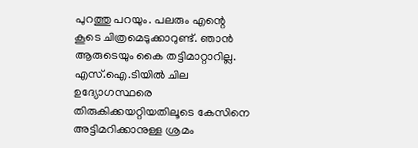പുറത്തു പറയും. പലരും എന്റെ കൂടെ ചിത്രമെടുക്കാറുണ്ട്. ഞാൻ ആരുടെയും കൈ തട്ടിമാറ്റാറില്ല. എസ്‌.ഐ.ടിയിൽ ചില ഉദ്യോഗസ്ഥരെ തിരുകിക്കയറ്റിയതിലൂടെ കേസിനെ അട്ടിമറിക്കാനുള്ള ശ്രമം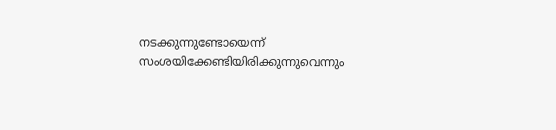നടക്കുന്നുണ്ടോയെന്ന് സംശയിക്കേണ്ടിയിരിക്കുന്നുവെന്നും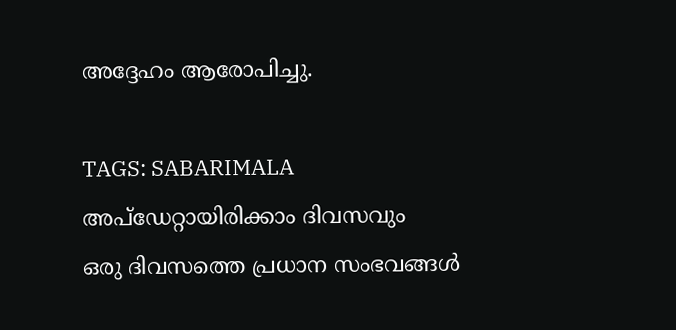അദ്ദേഹം ആരോപിച്ചു.

TAGS: SABARIMALA
അപ്ഡേറ്റായിരിക്കാം ദിവസവും
ഒരു ദിവസത്തെ പ്രധാന സംഭവങ്ങൾ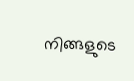നിങ്ങളുടെ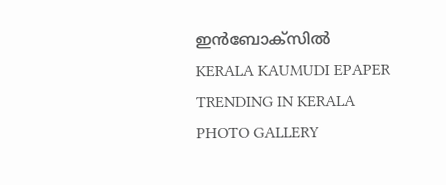ഇൻബോക്സിൽ
KERALA KAUMUDI EPAPER
TRENDING IN KERALA
PHOTO GALLERY